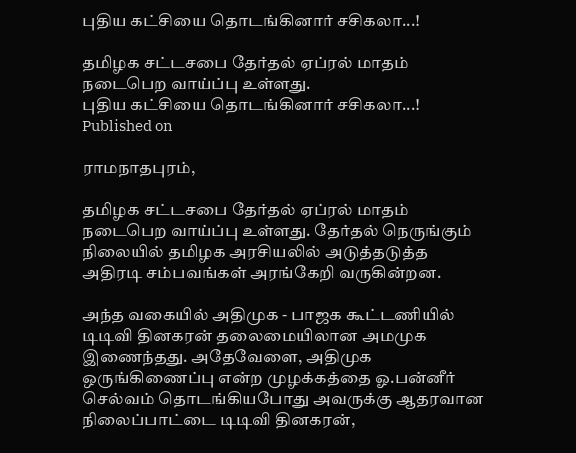புதிய கட்சியை தொடங்கினார் சசிகலா...!

தமிழக சட்டசபை தேர்தல் ஏப்ரல் மாதம் நடைபெற வாய்ப்பு உள்ளது.
புதிய கட்சியை தொடங்கினார் சசிகலா...!
Published on

ராமநாதபுரம்,

தமிழக சட்டசபை தேர்தல் ஏப்ரல் மாதம் நடைபெற வாய்ப்பு உள்ளது. தேர்தல் நெருங்கும் நிலையில் தமிழக அரசியலில் அடுத்தடுத்த அதிரடி சம்பவங்கள் அரங்கேறி வருகின்றன.

அந்த வகையில் அதிமுக - பாஜக கூட்டணியில் டிடிவி தினகரன் தலைமையிலான அமமுக இணைந்தது. அதேவேளை, அதிமுக ஒருங்கிணைப்பு என்ற முழக்கத்தை ஓ.பன்னீர் செல்வம் தொடங்கியபோது அவருக்கு ஆதரவான நிலைப்பாட்டை டிடிவி தினகரன்,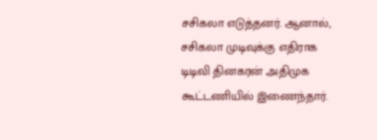சசிகலா எடுத்தனர். ஆனால், சசிகலா முடிவுக்கு எதிராக டிடிவி தினகரன் அதிமுக கூட்டணியில் இணைந்தார்.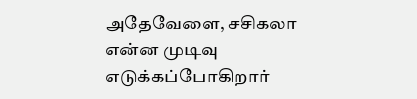அதேவேளை, சசிகலா என்ன முடிவு எடுக்கப்போகிறார்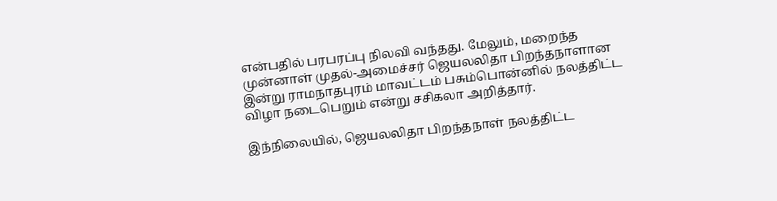என்பதில் பரபரப்பு நிலவி வந்தது. மேலும், மறைந்த முன்னாள் முதல்-அமைச்சர் ஜெயலலிதா பிறந்தநாளான இன்று ராமநாதபுரம் மாவட்டம் பசும்பொன்னில் நலத்திட்ட விழா நடைபெறும் என்று சசிகலா அறித்தார்.

இந்நிலையில், ஜெயலலிதா பிறந்தநாள் நலத்திட்ட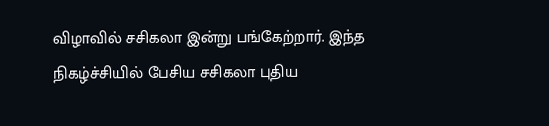விழாவில் சசிகலா இன்று பங்கேற்றார். இந்த நிகழ்ச்சியில் பேசிய சசிகலா புதிய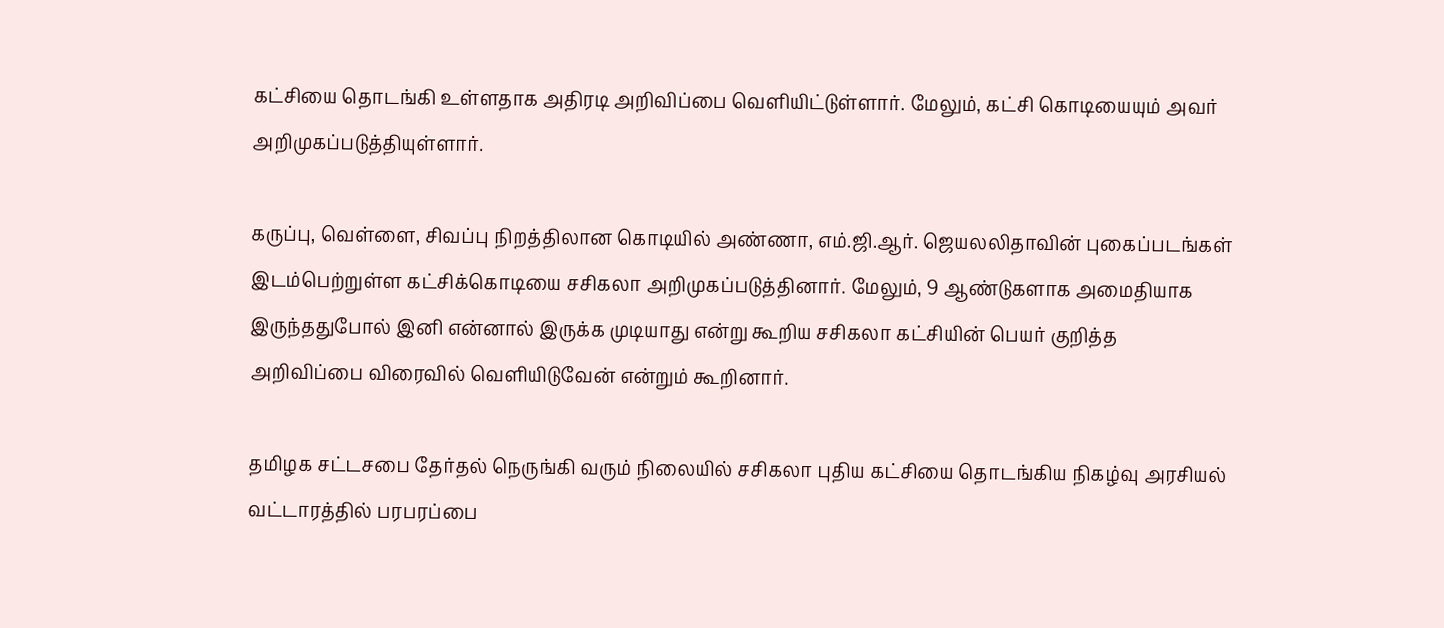கட்சியை தொடங்கி உள்ளதாக அதிரடி அறிவிப்பை வெளியிட்டுள்ளார். மேலும், கட்சி கொடியையும் அவர் அறிமுகப்படுத்தியுள்ளார்.

கருப்பு, வெள்ளை, சிவப்பு நிறத்திலான கொடியில் அண்ணா, எம்.ஜி.ஆர். ஜெயலலிதாவின் புகைப்படங்கள் இடம்பெற்றுள்ள கட்சிக்கொடியை சசிகலா அறிமுகப்படுத்தினார். மேலும், 9 ஆண்டுகளாக அமைதியாக இருந்ததுபோல் இனி என்னால் இருக்க முடியாது என்று கூறிய சசிகலா கட்சியின் பெயர் குறித்த அறிவிப்பை விரைவில் வெளியிடுவேன் என்றும் கூறினார்.

தமிழக சட்டசபை தேர்தல் நெருங்கி வரும் நிலையில் சசிகலா புதிய கட்சியை தொடங்கிய நிகழ்வு அரசியல் வட்டாரத்தில் பரபரப்பை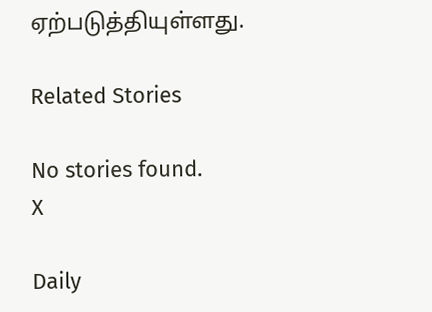ஏற்படுத்தியுள்ளது.

Related Stories

No stories found.
X

Daily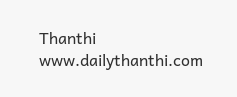Thanthi
www.dailythanthi.com